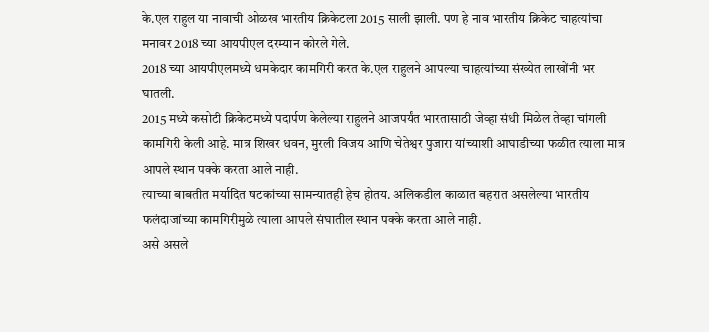के.एल राहुल या नावाची ओळख भारतीय क्रिकेटला 2015 साली झाली. पण हे नाव भारतीय क्रिकेट चाहत्यांचा मनावर 2018 च्या आयपीएल दरम्यान कोरले गेले.
2018 च्या आयपीएलमध्ये धमकेदार कामगिरी करत के.एल राहुलने आपल्या चाहत्यांच्या संख्येत लाखोंनी भर घातली.
2015 मध्ये कसोटी क्रिकेटमध्ये पदार्पण केलेल्या राहुलने आजपर्यंत भारतासाठी जेव्हा संधी मिळेल तेव्हा चांगली कामगिरी केली आहे. मात्र शिखर धवन, मुरली विजय आणि चेतेश्वर पुजारा यांच्याशी आघाडीच्या फळीत त्याला मात्र आपले स्थान पक्के करता आले नाही.
त्याच्या बाबतीत मर्यादित षटकांच्या सामन्यातही हेच होतय. अलिकडील काळात बहरात असलेल्या भारतीय फलंदाजांच्या कामगिरीमुळे त्याला आपले संघातील स्थान पक्के करता आले नाही.
असे असले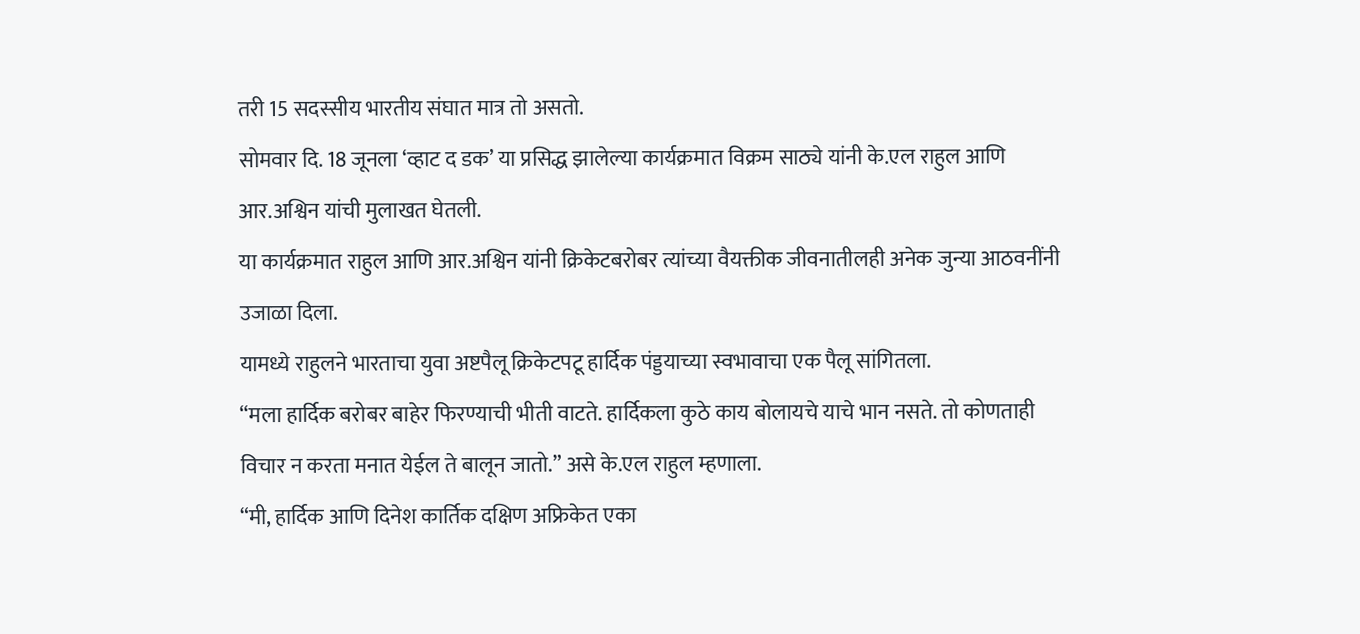तरी 15 सदस्सीय भारतीय संघात मात्र तो असतो.
सोमवार दि. 18 जूनला ‘व्हाट द डक’ या प्रसिद्ध झालेल्या कार्यक्रमात विक्रम साठ्ये यांनी के.एल राहुल आणि आर.अश्विन यांची मुलाखत घेतली.
या कार्यक्रमात राहुल आणि आर.अश्विन यांनी क्रिकेटबरोबर त्यांच्या वैयक्तीक जीवनातीलही अनेक जुन्या आठवनींनी उजाळा दिला.
यामध्ये राहुलने भारताचा युवा अष्टपैलू क्रिकेटपटू हार्दिक पंड्डयाच्या स्वभावाचा एक पैलू सांगितला.
“मला हार्दिक बरोबर बाहेर फिरण्याची भीती वाटते. हार्दिकला कुठे काय बोलायचे याचे भान नसते. तो कोणताही विचार न करता मनात येईल ते बालून जातो.” असे के.एल राहुल म्हणाला.
“मी, हार्दिक आणि दिनेश कार्तिक दक्षिण अफ्रिकेत एका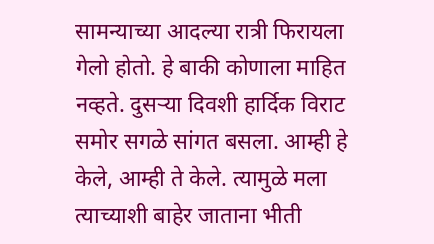सामन्याच्या आदल्या रात्री फिरायला गेलो होतो. हे बाकी कोणाला माहित नव्हते. दुसऱ्या दिवशी हार्दिक विराट समोर सगळे सांगत बसला. आम्ही हे केले, आम्ही ते केले. त्यामुळे मला त्याच्याशी बाहेर जाताना भीती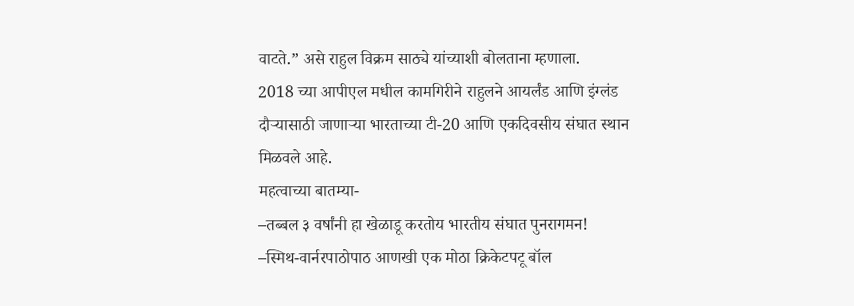वाटते.” असे राहुल विक्रम साठ्ये यांच्याशी बोलताना म्हणाला.
2018 च्या आपीएल मधील कामगिरीने राहुलने आयर्लंड आणि इंग्लंड दौऱ्यासाठी जाणाऱ्या भारताच्या टी-20 आणि एकदिवसीय संघात स्थान मिळवले आहे.
महत्वाच्या बातम्या-
–तब्बल ३ वर्षांनी हा खेळाडू करतोय भारतीय संघात पुनरागमन!
–स्मिथ-वार्नरपाठोपाठ आणखी एक मोठा क्रिकेटपटू बॉल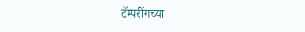टॅम्परींगच्या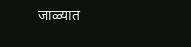जाळ्यात